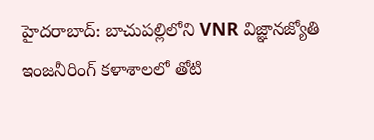హైదరాబాద్: బాచుపల్లిలోని VNR విజ్ఞానజ్యోతి ఇంజనీరింగ్ కళాశాలలో తోటి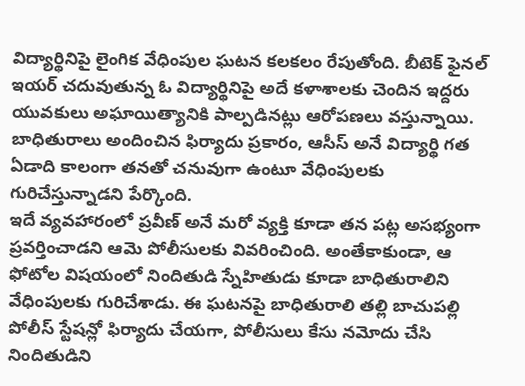విద్యార్థినిపై లైంగిక వేధింపుల ఘటన కలకలం రేపుతోంది. బీటెక్ ఫైనల్ ఇయర్ చదువుతున్న ఓ విద్యార్థినిపై అదే కళాశాలకు చెందిన ఇద్దరు యువకులు అఘాయిత్యానికి పాల్పడినట్లు ఆరోపణలు వస్తున్నాయి. బాధితురాలు అందించిన ఫిర్యాదు ప్రకారం, ఆసీస్ అనే విద్యార్థి గత ఏడాది కాలంగా తనతో చనువుగా ఉంటూ వేధింపులకు గురిచేస్తున్నాడని పేర్కొంది.
ఇదే వ్యవహారంలో ప్రవీణ్ అనే మరో వ్యక్తి కూడా తన పట్ల అసభ్యంగా ప్రవర్తించాడని ఆమె పోలీసులకు వివరించింది. అంతేకాకుండా, ఆ ఫోటోల విషయంలో నిందితుడి స్నేహితుడు కూడా బాధితురాలిని వేధింపులకు గురిచేశాడు. ఈ ఘటనపై బాధితురాలి తల్లి బాచుపల్లి పోలీస్ స్టేషన్లో ఫిర్యాదు చేయగా, పోలీసులు కేసు నమోదు చేసి నిందితుడిని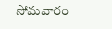సోమవారం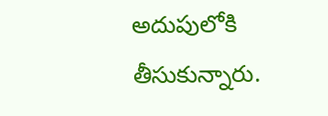అదుపులోకి తీసుకున్నారు.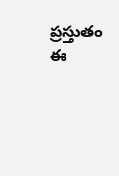ప్రస్తుతం ఈ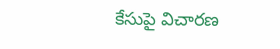కేసుపై విచారణ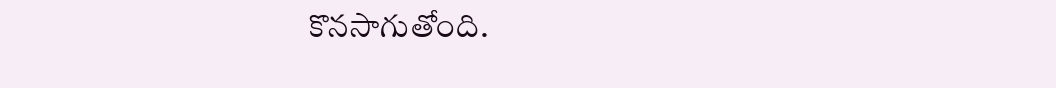కొనసాగుతోంది.